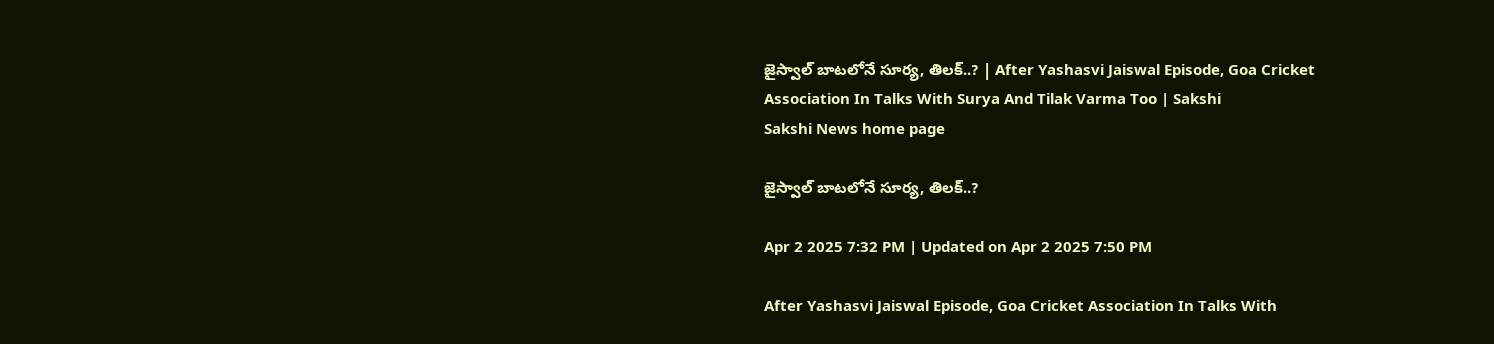జైస్వాల్‌ బాటలోనే సూర్య, తిలక్‌..? | After Yashasvi Jaiswal Episode, Goa Cricket Association In Talks With Surya And Tilak Varma Too | Sakshi
Sakshi News home page

జైస్వాల్‌ బాటలోనే సూర్య, తిలక్‌..?

Apr 2 2025 7:32 PM | Updated on Apr 2 2025 7:50 PM

After Yashasvi Jaiswal Episode, Goa Cricket Association In Talks With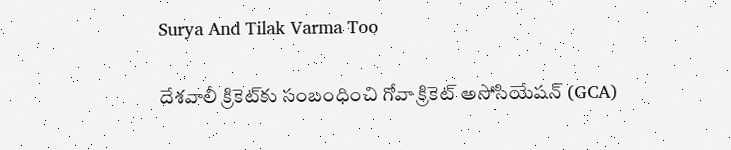Surya And Tilak Varma Too

దేశవాలీ క్రికెట్‌కు సంబంధించి గోవా క్రికెట్‌ అసోసియేషన్‌ (GCA)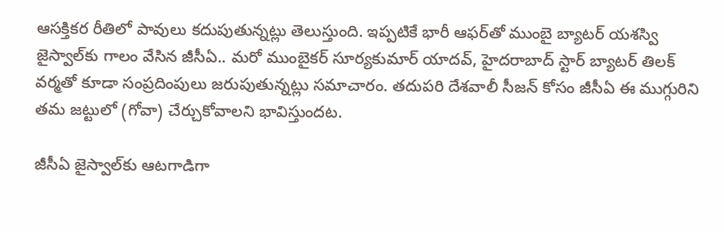ఆసక్తికర రీతిలో పావులు కదుపుతున్నట్లు తెలుస్తుంది. ఇప్పటికే భారీ ఆఫర్‌తో ముంబై బ్యాటర్‌ యశస్వి జైస్వాల్‌కు గాలం వేసిన జీసీఏ.. మరో ముంబైకర్‌ సూర్యకుమార్‌ యాదవ్‌, హైదరాబాద్‌ స్టార్‌ బ్యాటర్‌ తిలక్‌ వర్మతో కూడా సంప్రదింపులు జరుపుతున్నట్లు సమాచారం. తదుపరి దేశవాలీ సీజన్‌ కోసం జీసీఏ ఈ ముగ్గురిని తమ జట్టులో (గోవా) చేర్చుకోవాలని భావిస్తుందట.

జీసీఏ జైస్వాల్‌కు ఆటగాడిగా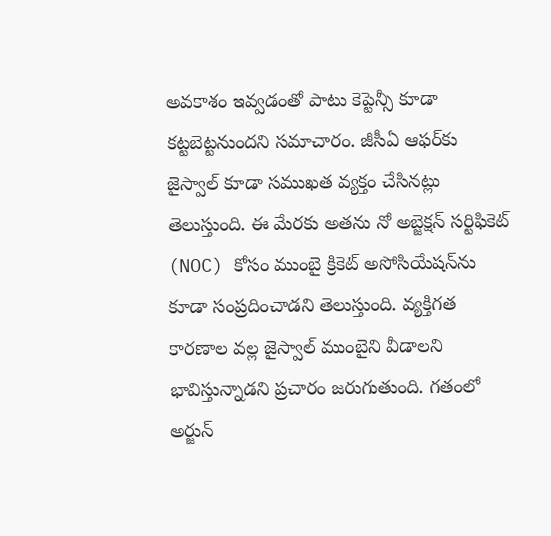అవకాశం ఇవ్వడంతో పాటు కెప్టెన్సీ కూడా కట్టబెట్టనుందని సమాచారం. జీసీఏ ఆఫర్‌కు జైస్వాల్‌ కూడా సముఖత వ్యక్తం చేసినట్లు తెలుస్తుంది. ఈ మేరకు అతను నో అబ్జెక్షన్‌ సర్టిఫికెట్‌ (NOC) కోసం ముంబై క్రికెట్‌ అసోసియేషన్‌ను కూడా సంప్రదించాడని తెలుస్తుంది. వ్యక్తిగత కారణాల వల్ల జైస్వాల్‌ ముంబైని వీడాలని భావిస్తున్నాడని ప్రచారం జరుగుతుంది. గతంలో అర్జున్‌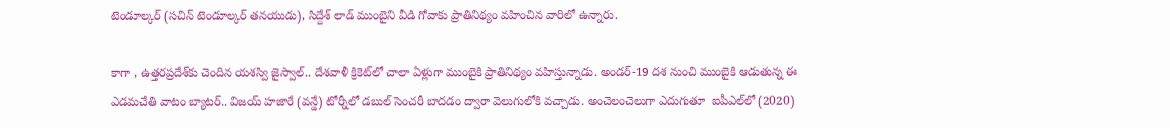టెండూల్కర్‌ (సచిన్‌ టెండూల్కర్‌ తనయుడు), సిద్దేశ్‌ లాడ్‌ ముంబైని వీడి గోవాకు ప్రాతినిథ్యం వహించిన వారిలో ఉన్నారు.

కాగా , ఉత్తరప్రదేశ్‌కు చెందిన యశస్వి జైస్వాల్‌.. దేశవాళీ క్రికెట్‌లో చాలా ఏళ్లుగా ముంబైకి ప్రాతినిథ్యం వహిస్తున్నాడు. అండర్‌-19 దశ నుంచి ముంబైకి ఆడుతున్న ఈ ఎడమచేతి వాటం బ్యాటర్‌.. విజయ్‌ హజారే (వన్డే) టోర్నీలో డబుల్‌ సెంచరీ బాదడం ద్వారా వెలుగులోకి వచ్చాడు. అంచెలంచెలుగా ఎదుగుతూ  ఐపీఎల్‌లో (2020)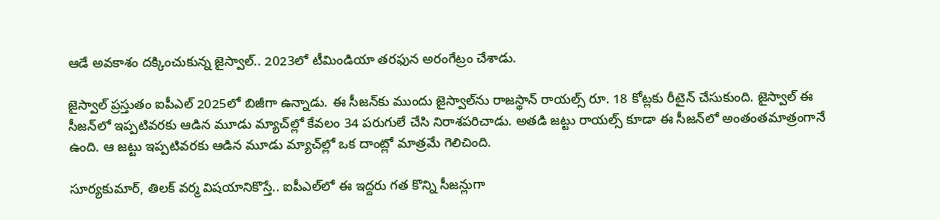ఆడే అవకాశం దక్కించుకున్న జైస్వాల్‌.. 2023లో టీమిండియా తరఫున అరంగేట్రం చేశాడు.

జైస్వాల్‌ ప్రస్తుతం ఐపీఎల్‌ 2025లో బిజీగా ఉన్నాడు. ఈ సీజన్‌కు ముందు జైస్వాల్‌ను రాజస్థాన్‌ రాయల్స్‌ రూ. 18 కోట్లకు రీటైన్‌ చేసుకుంది. జైస్వాల్‌ ఈ సీజన్‌లో ఇప్పటివరకు ఆడిన మూడు మ్యాచ్‌ల్లో కేవలం 34 పరుగులే చేసి నిరాశపరిచాడు. అతడి జట్టు రాయల్స్‌ కూడా ఈ సీజన్‌లో అంతంతమాత్రంగానే ఉంది. ఆ జట్టు ఇప్పటివరకు ఆడిన మూడు మ్యాచ్‌ల్లో ఒక దాంట్లో మాత్రమే గెలిచింది.

సూర్యకుమార్‌, తిలక్‌ వర్మ విషయానికొస్తే.. ఐపీఎల్‌లో ఈ ఇద్దరు గత కొన్ని సీజన్లుగా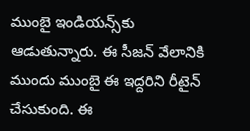ముంబై ఇండియన్స్‌కు ఆడుతున్నారు. ఈ సీజన్‌ వేలానికి ముందు ముంబై ఈ ఇద్దరిని రీటైన్‌ చేసుకుంది. ఈ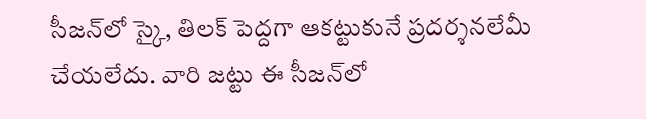సీజన్‌లో స్కై, తిలక్‌ పెద్దగా ఆకట్టుకునే ప్రదర్శనలేమీ చేయలేదు. వారి జట్టు ఈ సీజన్‌లో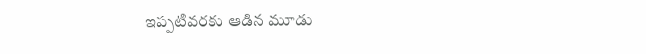ఇప్పటివరకు ఆడిన మూడు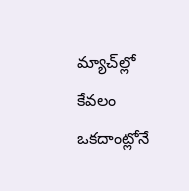మ్యాచ్‌ల్లో కేవలం ఒకదాంట్లోనే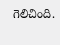గెలిచింది.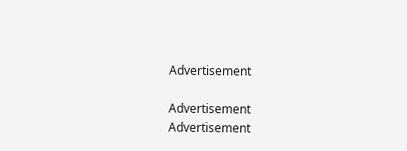Advertisement

Advertisement
Advertisement